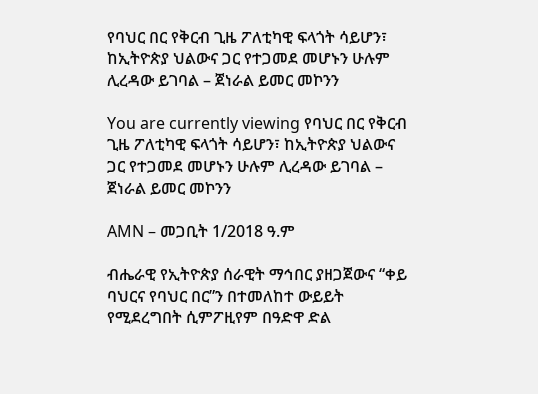የባህር በር የቅርብ ጊዜ ፖለቲካዊ ፍላጎት ሳይሆን፣ ከኢትዮጵያ ህልውና ጋር የተጋመደ መሆኑን ሁሉም ሊረዳው ይገባል – ጀነራል ይመር መኮንን

You are currently viewing የባህር በር የቅርብ ጊዜ ፖለቲካዊ ፍላጎት ሳይሆን፣ ከኢትዮጵያ ህልውና ጋር የተጋመደ መሆኑን ሁሉም ሊረዳው ይገባል – ጀነራል ይመር መኮንን

AMN – መጋቢት 1/2018 ዓ.ም

ብሔራዊ የኢትዮጵያ ሰራዊት ማኅበር ያዘጋጀውና “ቀይ ባህርና የባህር በር”ን በተመለከተ ውይይት የሚደረግበት ሲምፖዚየም በዓድዋ ድል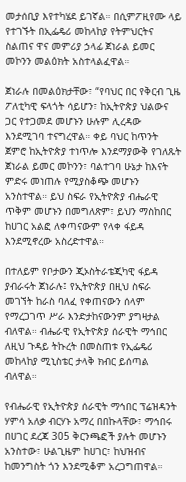መታሰቢያ እየተካሄደ ይገኛል። በሲምፖዚየሙ ላይ የተገኙት በኢፌዴሪ መከላከያ የትምህርትና ስልጠና ዋና መምሪያ ኃላፊ ጀነራል ይመር መኮንን መልዕክት አስተላልፈዋል።

ጀነራሉ በመልዕክታቸው፣ “የባህር በር የቅርብ ጊዜ ፖለቲካዊ ፍላጎት ሳይሆን፣ ከኢትዮጵያ ህልውና ጋር የተጋመደ መሆኑን ሁሉም ሊረዳው እንደሚገባ ተናግረዋል። ቀይ ባህር ከጥንት ጀምሮ ከኢትዮጵያ ተነጥሎ እንደማያውቅ የገለጹት ጀነራል ይመር መኮንን፣ ባልተገባ ሁኔታ ከእናት ምድሩ መነጠሉ የሚያስቆጭ መሆኑን አንስተዋል። ይህ ስፍራ የኢትዮጵያ ብሔራዊ ጥቅም መሆኑን በመግለጽም፣ ይህን ማስከበር ከሀገር አልፎ ለቀጣናውም የላቀ ፋይዳ እንደሚኖረው አስረድተዋል።

በተለይም የቦታውን ጂኦስትራቴጂካዊ ፋይዳ ያብራሩት ጀነራሉ፤ የኢትዮጵያ በዚህ ስፍራ መገኘት ከራስ ባለፈ የቀጠናውን ሰላም የማረጋገጥ ሥራ እንድታከናውንም ያግዛታል ብለዋል። ብሔራዊ የኢትዮጵያ ሰራዊት ማኅበር ለዚህ ጉዳይ ትኩረት በመስጠቱ የኢፌዴሪ መከላከያ ሚኒስቴር ታላቅ ክብር ይሰጣል ብለዋል።

የብሔራዊ የኢትዮጵያ ሰራዊት ማኅበር ፕሬዝዳንት ሃምሳ አለቃ ብርሃኑ አማረ በበኩላቸው፣ ማኅበሩ በሀገር ደረጃ 305 ቅርንጫፎች ያሉት መሆኑን አንስተው፣ ሁልጊዜም ከሀገር፣ ከህዝብና ከመንግስት ጎን እንደሚቆም አረጋግጠዋል።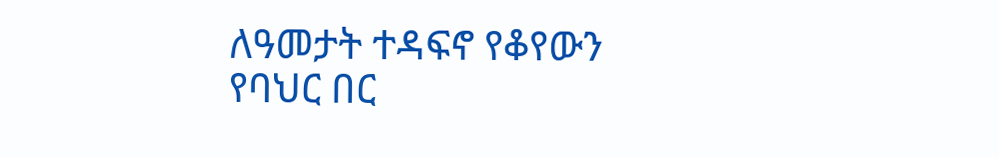ለዓመታት ተዳፍኖ የቆየውን የባህር በር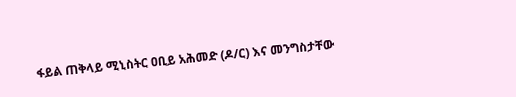ፋይል ጠቅላይ ሚኒስትር ዐቢይ አሕመድ (ዶ/ር) እና መንግስታቸው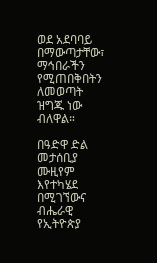ወደ አደባባይ በማውጣታቸው፣ ማኅበራችን የሚጠበቅበትን ለመወጣት ዝግጁ ነው ብለዋል።

በዓድዋ ድል መታሰቢያ ሙዚየም እየተካሄደ በሚገኘውና ብሔራዊ የኢትዮጵያ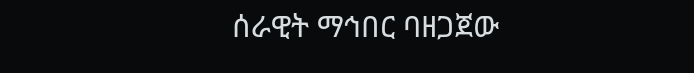ሰራዊት ማኅበር ባዘጋጀው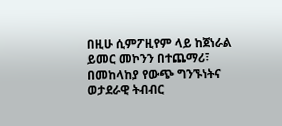በዚሁ ሲምፖዚየም ላይ ከጀነራል ይመር መኮንን በተጨማሪ፣ በመከላከያ የውጭ ግንኙነትና ወታደራዊ ትብብር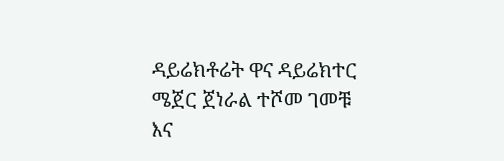ዳይሬክቶሬት ዋና ዳይሬክተር ሜጀር ጀነራል ተሾመ ገመቹ እና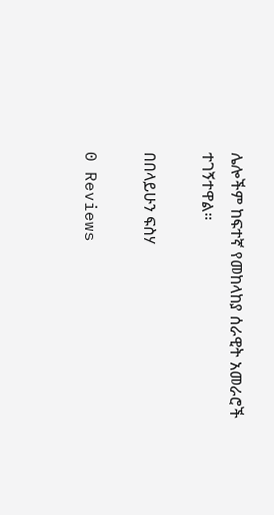ሌሎችም ከፍተኛ የመከላከያ ሰራዊት አመራሮች ተገኝተዋል።

በበላይሁን ፍስሃ

0 Reviews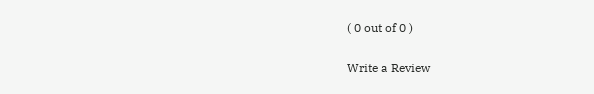( 0 out of 0 )

Write a Review